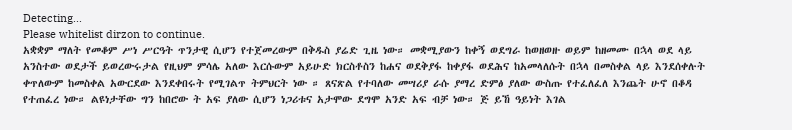Detecting...
Please whitelist dirzon to continue.
አቋቋም ማለት የመቆም ሥነ ሥርዓት ጥንታዊ ሲሆን የተጀመረውም በቅዱስ ያሬድ ጊዜ ነው። መቋሚያውን ከቀኝ ወደግራ ከወዘወዙ ወይም ከዘመሙ በኋላ ወደ ላይ አንስተው ወደታች ይወረውሩታል የዚህም ምሳሌ አለው እርሱውም አይሁድ ክርስቶስን ከሐና ወደቅያፋ ከቀያፋ ወደሕና ከአመላለሱት በኋላ በመስቀል ላይ እንደሰቀሉት ቀጥለውም ከመስቀል አውርደው እንደቀበሩት የሚገልጥ ትምህርት ነው ። ጸናጽል የተባለው መሣሪያ ራሱ ያማረ ድምፅ ያለው ውስጡ የተፈለፈለ እንጨት ሁኖ በቆዳ የተጠፈረ ነው። ልዩነታቸው ግን ከበሮው ት አፍ ያለው ሲሆን ነጋሪቱና አታሞው ደግሞ አንድ አፍ ብቻ ነው። ጅ ይኸ ዓይነት እገል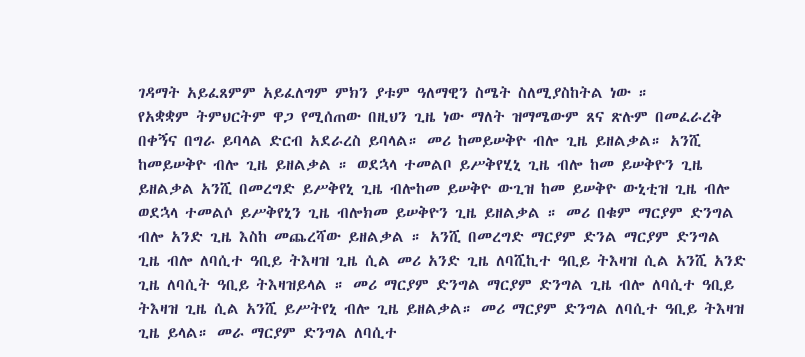ገዳማት አይፈጸምም አይፈለግም ምክን ያቱም ዓለማዊን ስሜት ስለሚያስከትል ነው ።
የአቋቋም ትምህርትም ዋጋ የሚሰጠው በዚህን ጊዜ ነው ማለት ዝማሜውም ጸና ጽሉም በመፈራረቅ በቀኝና በግራ ይባላል ድርብ አደራረስ ይባላል። መሪ ከመይሠቅዮ ብሎ ጊዜ ይዘልቃል። አንሺ ከመይሠቅዮ ብሎ ጊዜ ይዘልቃል ። ወደኋላ ተመልቦ ይሥቅየሂኒ ጊዜ ብሎ ከመ ይሠቅዮን ጊዜ ይዘልቃል አንሺ በመረግድ ይሥቅየኒ ጊዜ ብሎከመ ይሠቅዮ ውጊዝ ከመ ይሠቅዮ ውኒቲዝ ጊዜ ብሎ ወደኋላ ተመልሶ ይሥቅየኒን ጊዜ ብሎክመ ይሠቅዮን ጊዜ ይዘልቃል ። መሪ በቁም ማርያም ድንግል ብሎ አንድ ጊዜ እስከ መጨረሻው ይዘልቃል ። አንሺ በመረግድ ማርያም ድንል ማርያም ድንግል ጊዜ ብሎ ለባሲተ ዓቢይ ትእዛዝ ጊዜ ሲል መሪ አንድ ጊዜ ለባሺኪተ ዓቢይ ትእዛዝ ሲል አንሺ አንድ ጊዜ ለባሲት ዓቢይ ትእዛዝይላል ። መሪ ማርያም ድንግል ማርያም ድንግል ጊዜ ብሎ ለባሲተ ዓቢይ ትእዛዝ ጊዜ ሲል አንሺ ይሥትየኒ ብሎ ጊዜ ይዘልቃል። መሪ ማርያም ድንግል ለባሲተ ዓቢይ ትእዛዝ ጊዜ ይላል። መራ ማርያም ድንግል ለባሲተ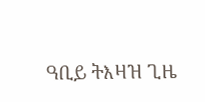ዓቢይ ትእዛዝ ጊዜ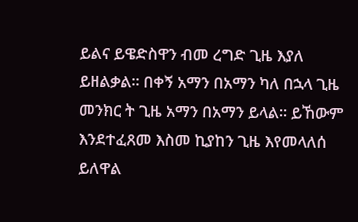ይልና ይዌድስዋን ብመ ረግድ ጊዜ እያለ ይዘልቃል። በቀኝ አማን በአማን ካለ በኋላ ጊዜ መንክር ት ጊዜ አማን በአማን ይላል። ይኸውም እንደተፈጸመ እስመ ኪያከን ጊዜ እየመላለሰ ይለዋል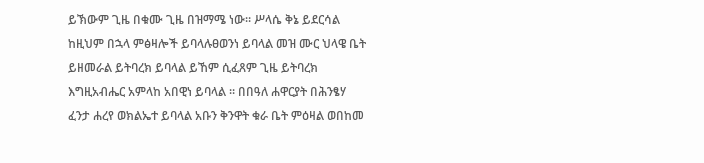ይኽውም ጊዜ በቁሙ ጊዜ በዝማሜ ነው። ሥላሴ ቅኔ ይደርሳል ከዚህም በኋላ ምፅዛሎች ይባላሉፀወንነ ይባላል መዝ ሙር ህላዌ ቤት ይዘመራል ይትባረክ ይባላል ይኸም ሲፈጸም ጊዜ ይትባረክ እግዚአብሔር አምላከ አበዊነ ይባላል ። በበዓለ ሐዋርያት በሕንፄሃ ፈንታ ሐረየ ወክልኤተ ይባላል አቡን ቅንዋት ቁራ ቤት ምዕዛል ወበከመ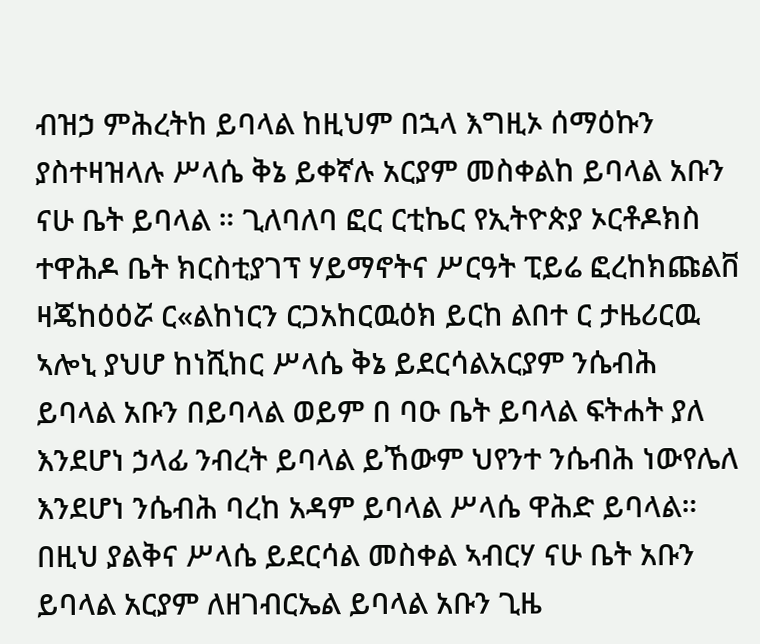ብዝኃ ምሕረትከ ይባላል ከዚህም በኋላ እግዚኦ ሰማዕኩን ያስተዛዝላሉ ሥላሴ ቅኔ ይቀኛሉ አርያም መስቀልከ ይባላል አቡን ናሁ ቤት ይባላል ። ጊለባለባ ፎር ርቲኬር የኢትዮጵያ ኦርቶዶክስ ተዋሕዶ ቤት ክርስቲያገፕ ሃይማኖትና ሥርዓት ፒይሬ ፎረከክጩልቨ ዛጄከዕዕሯ ር«ልከነርን ርጋአከርዉዕክ ይርከ ልበተ ር ታዜሪርዉ ኣሎኒ ያህሆ ከነሺከር ሥላሴ ቅኔ ይደርሳልአርያም ንሴብሕ ይባላል አቡን በይባላል ወይም በ ባዑ ቤት ይባላል ፍትሐት ያለ እንደሆነ ኃላፊ ንብረት ይባላል ይኸውም ህየንተ ንሴብሕ ነውየሌለ እንደሆነ ንሴብሕ ባረከ አዳም ይባላል ሥላሴ ዋሕድ ይባላል። በዚህ ያልቅና ሥላሴ ይደርሳል መስቀል ኣብርሃ ናሁ ቤት አቡን ይባላል አርያም ለዘገብርኤል ይባላል አቡን ጊዜ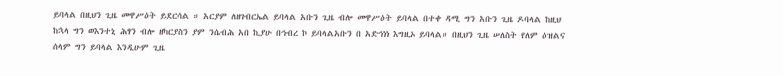ይባላል በዚህን ጊዜ መዋሥዕት ይደርሳል ። አርያም ለዘገብርኤል ይባላል አቡን ጊዜ ብሎ መዋሥዕት ይባላል በተቀ ዳሚ ግን አቡን ጊዜ ዶባላል ከዚህ ከኋላ ግን ወእንተኒ ሕፃን ብሎ ዘካርያስን ያም ንሴብሕ አበ ኪያሁ በኅብረ ኮ ይባላልአቡን በ አድኅነነ እግዚኦ ይባላል። በዚህን ጊዜ ሠለስት የለም ዕዝልና ሰላም ግን ይባላል እንዲሁም ጊዜ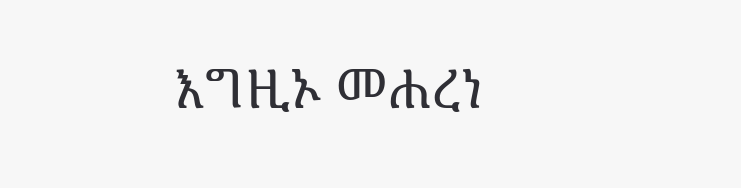እግዚኦ መሐረነ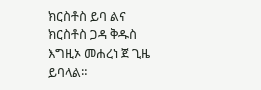ክርስቶስ ይባ ልና ክርስቶስ ጋዳ ቅዱስ እግዚኦ መሐረነ ጀ ጊዜ ይባላል።